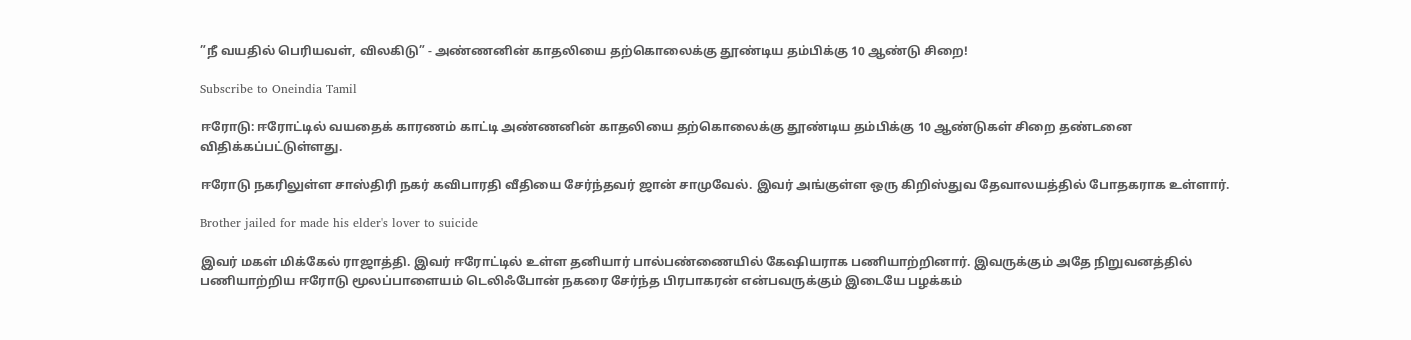”நீ வயதில் பெரியவள், விலகிடு” - அண்ணனின் காதலியை தற்கொலைக்கு தூண்டிய தம்பிக்கு 10 ஆண்டு சிறை!

Subscribe to Oneindia Tamil

ஈரோடு: ஈரோட்டில் வயதைக் காரணம் காட்டி அண்ணனின் காதலியை தற்கொலைக்கு தூண்டிய தம்பிக்கு 10 ஆண்டுகள் சிறை தண்டனை விதிக்கப்பட்டுள்ளது.

ஈரோடு நகரிலுள்ள சாஸ்திரி நகர் கவிபாரதி வீதியை சேர்ந்தவர் ஜான் சாமுவேல். இவர் அங்குள்ள ஒரு கிறிஸ்துவ தேவாலயத்தில் போதகராக உள்ளார்.

Brother jailed for made his elder's lover to suicide

இவர் மகள் மிக்கேல் ராஜாத்தி. இவர் ஈரோட்டில் உள்ள தனியார் பால்பண்ணையில் கேஷியராக பணியாற்றினார். இவருக்கும் அதே நிறுவனத்தில் பணியாற்றிய ஈரோடு மூலப்பாளையம் டெலிஃபோன் நகரை சேர்ந்த பிரபாகரன் என்பவருக்கும் இடையே பழக்கம்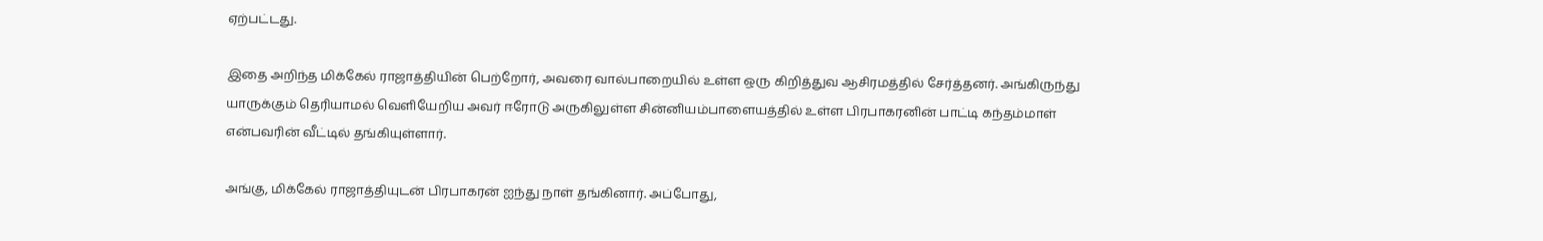ஏற்பட்டது.

இதை அறிந்த மிக்கேல் ராஜாத்தியின் பெற்றோர், அவரை வால்பாறையில் உள்ள ஒரு கிறித்துவ ஆசிரமத்தில் சேர்த்தனர். அங்கிருந்து யாருக்கும் தெரியாமல் வெளியேறிய அவர் ஈரோடு அருகிலுள்ள சின்னியம்பாளையத்தில் உள்ள பிரபாகரனின் பாட்டி கந்தம்மாள் என்பவரின் வீட்டில் தங்கியுள்ளார்.

அங்கு, மிக்கேல் ராஜாத்தியுடன் பிரபாகரன் ஐந்து நாள் தங்கினார். அப்போது,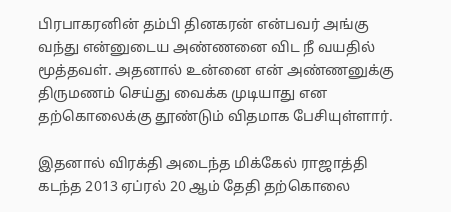பிரபாகரனின் தம்பி தினகரன் என்பவர் அங்கு வந்து என்னுடைய அண்ணனை விட நீ வயதில் மூத்தவள். அதனால் உன்னை என் அண்ணனுக்கு திருமணம் செய்து வைக்க முடியாது என தற்கொலைக்கு தூண்டும் விதமாக பேசியுள்ளார்.

இதனால் விரக்தி அடைந்த மிக்கேல் ராஜாத்தி கடந்த 2013 ஏப்ரல் 20 ஆம் தேதி தற்கொலை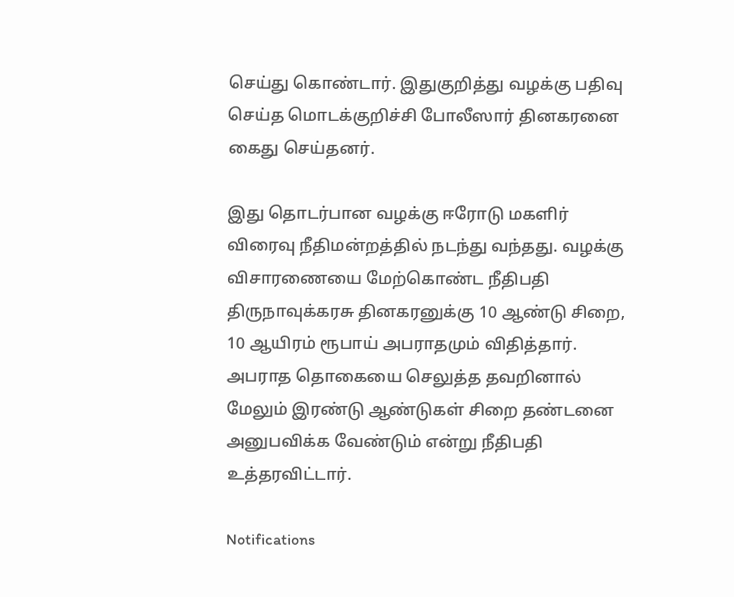செய்து கொண்டார். இதுகுறித்து வழக்கு பதிவு செய்த மொடக்குறிச்சி போலீஸார் தினகரனை கைது செய்தனர்.

இது தொடர்பான வழக்கு ஈரோடு மகளிர் விரைவு நீதிமன்றத்தில் நடந்து வந்தது. வழக்கு விசாரணையை மேற்கொண்ட நீதிபதி திருநாவுக்கரசு தினகரனுக்கு 10 ஆண்டு சிறை, 10 ஆயிரம் ரூபாய் அபராதமும் விதித்தார். அபராத தொகையை செலுத்த தவறினால் மேலும் இரண்டு ஆண்டுகள் சிறை தண்டனை அனுபவிக்க வேண்டும் என்று நீதிபதி உத்தரவிட்டார்.

Notifications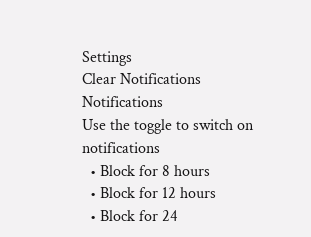Settings
Clear Notifications
Notifications
Use the toggle to switch on notifications
  • Block for 8 hours
  • Block for 12 hours
  • Block for 24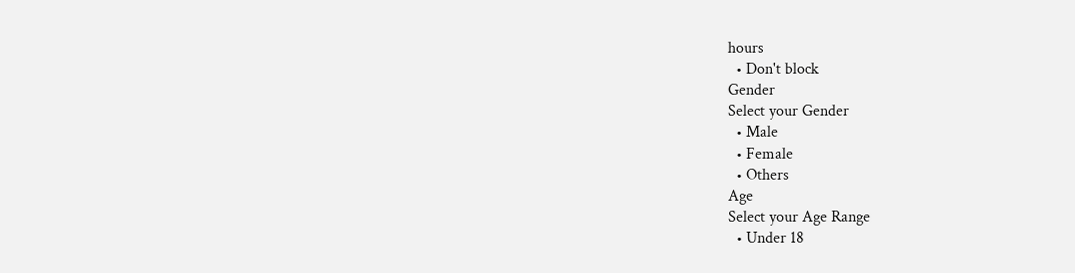hours
  • Don't block
Gender
Select your Gender
  • Male
  • Female
  • Others
Age
Select your Age Range
  • Under 18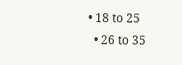• 18 to 25
  • 26 to 35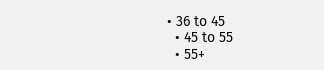• 36 to 45
  • 45 to 55
  • 55+